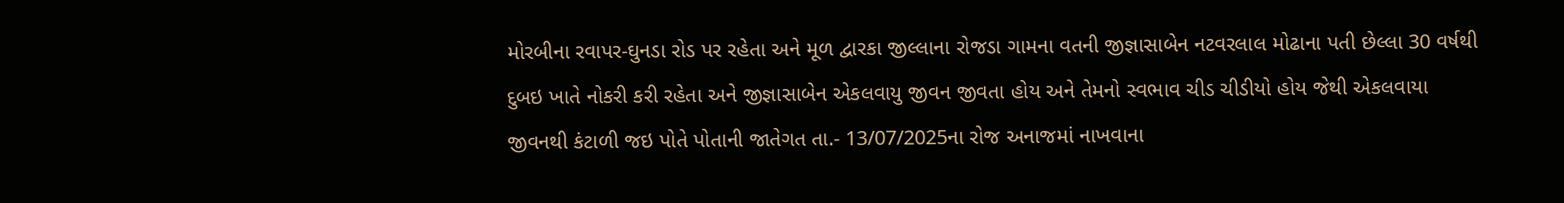મોરબીના રવાપર-ઘુનડા રોડ પર રહેતા અને મૂળ દ્વારકા જીલ્લાના રોજડા ગામના વતની જીજ્ઞાસાબેન નટવરલાલ મોઢાના પતી છેલ્લા 30 વર્ષથી દુબઇ ખાતે નોકરી કરી રહેતા અને જીજ્ઞાસાબેન એકલવાયુ જીવન જીવતા હોય અને તેમનો સ્વભાવ ચીડ ચીડીયો હોય જેથી એકલવાયા જીવનથી કંટાળી જઇ પોતે પોતાની જાતેગત તા.- 13/07/2025ના રોજ અનાજમાં નાખવાના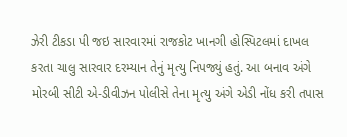ઝેરી ટીકડા પી જઇ સારવારમાં રાજકોટ ખાનગી હોસ્પિટલમાં દાખલ કરતા ચાલુ સારવાર દરમ્યાન તેનું મૃત્યુ નિપજ્યું હતું. આ બનાવ અંગે મોરબી સીટી એ-ડીવીઝન પોલીસે તેના મૃત્યુ અંગે એડી નોંધ કરી તપાસ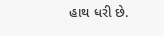હાથ ધરી છે.